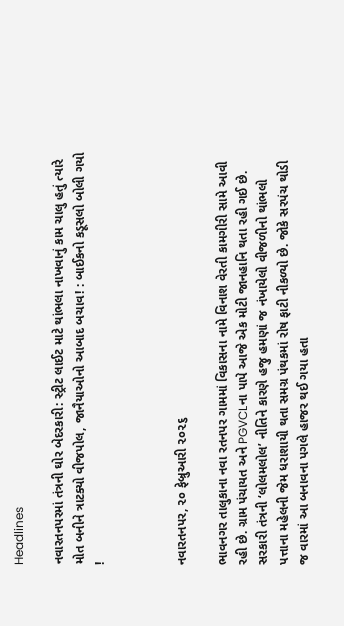Headlines

નવારતનપરમાં તંત્રની ઘોર બેદરકારી: સ્ટ્રીટ લાઈટ માટે થાંભલા નાખવાનું કામ ચાલુ હતું ત્યારે મોત બનીને ત્રાટક્યો વીજપોલ, જાનૈયાઓનો આબાદ બચાવ! : બાઈકનો કડૂસલો બોલી ગયો !



નવારતનપર, ૨૦ ફેબ્રુઆરી ૨૦૨૬

ભાવનગર તાલુકાના નવા રતનપર ગામમાં વિકાસના નામે વિનાશ વેરતી કામગીરી સામે આવી રહી છે. ગ્રામ પંચાયત અને PGVCLના પાપે આજે એક મોટી જાનહાનિ થતા રહી ગઈ છે. સરકારી તંત્રની ‘લોલમલોલ’ નીતિને કારણે હજુ હમણાં જ નંખાયેલો વીજળીનો થાંભલો પત્તાના મહેલની જેમ ધરાશાયી થતા સમગ્ર પંથકમાં રોષ ફાટી નીકળ્યો છે. જોકે સરપંચ થોડી જ વારમાં આ બનાવના પગલે હાજર થઈ ગયા હતા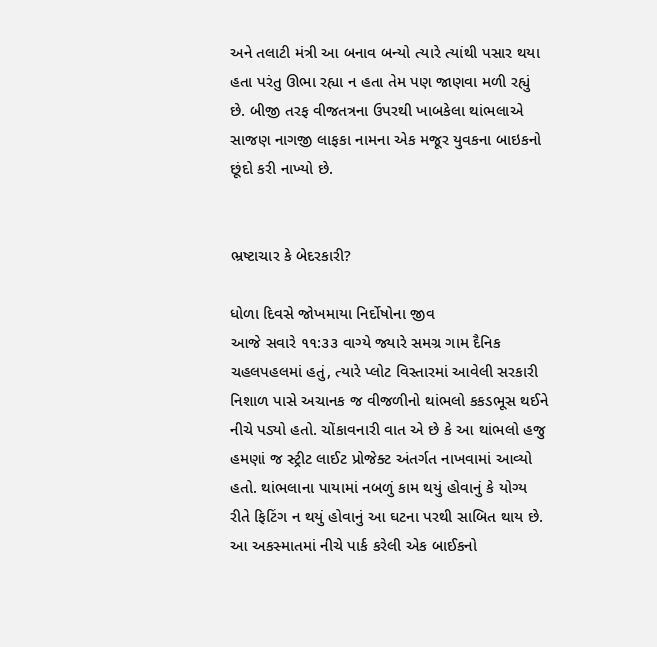અને તલાટી મંત્રી આ બનાવ બન્યો ત્યારે ત્યાંથી પસાર થયા હતા પરંતુ ઊભા રહ્યા ન હતા તેમ પણ જાણવા મળી રહ્યું છે. બીજી તરફ વીજતત્રના ઉપરથી ખાબકેલા થાંભલાએ સાજણ નાગજી લાફકા નામના એક મજૂર યુવકના બાઇકનો છૂંદો કરી નાખ્યો છે.


ભ્રષ્ટાચાર કે બેદરકારી?

ધોળા દિવસે જોખમાયા નિર્દોષોના જીવ
આજે સવારે ૧૧:૩૩ વાગ્યે જ્યારે સમગ્ર ગામ દૈનિક ચહલપહલમાં હતું, ત્યારે પ્લોટ વિસ્તારમાં આવેલી સરકારી નિશાળ પાસે અચાનક જ વીજળીનો થાંભલો કકડભૂસ થઈને નીચે પડ્યો હતો. ચોંકાવનારી વાત એ છે કે આ થાંભલો હજુ હમણાં જ સ્ટ્રીટ લાઈટ પ્રોજેક્ટ અંતર્ગત નાખવામાં આવ્યો હતો. થાંભલાના પાયામાં નબળું કામ થયું હોવાનું કે યોગ્ય રીતે ફિટિંગ ન થયું હોવાનું આ ઘટના પરથી સાબિત થાય છે. આ અકસ્માતમાં નીચે પાર્ક કરેલી એક બાઈકનો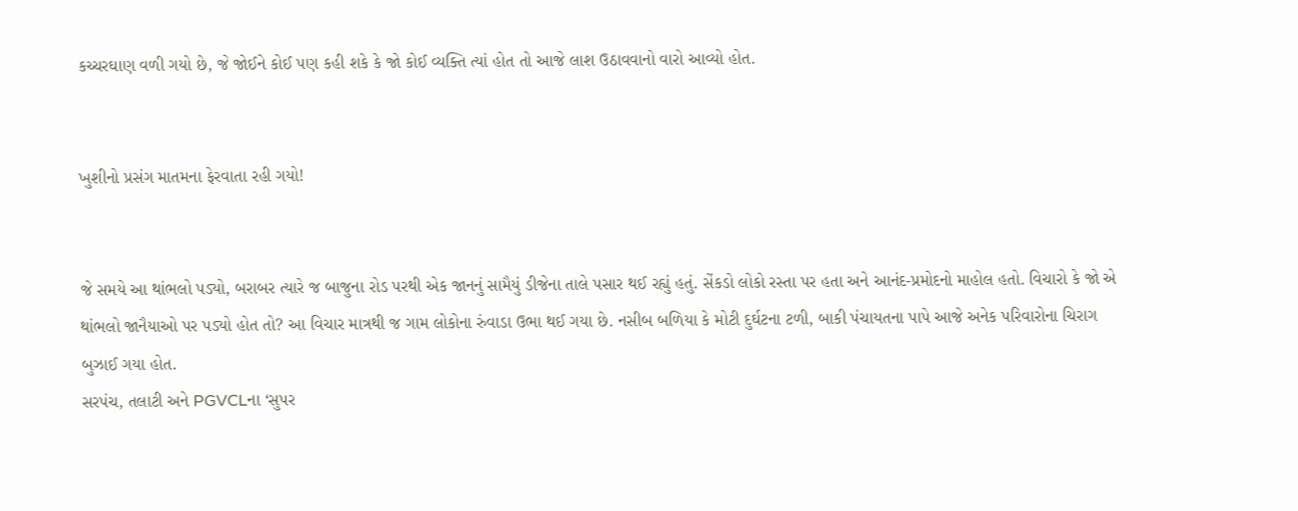કચ્ચરઘાણ વળી ગયો છે, જે જોઈને કોઈ પણ કહી શકે કે જો કોઈ વ્યક્તિ ત્યાં હોત તો આજે લાશ ઉઠાવવાનો વારો આવ્યો હોત.


ખુશીનો પ્રસંગ માતમના ફેરવાતા રહી ગયો!


જે સમયે આ થાંભલો પડ્યો, બરાબર ત્યારે જ બાજુના રોડ પરથી એક જાનનું સામૈયું ડીજેના તાલે પસાર થઈ રહ્યું હતું. સેંકડો લોકો રસ્તા પર હતા અને આનંદ-પ્રમોદનો માહોલ હતો. વિચારો કે જો એ થાંભલો જાનૈયાઓ પર પડ્યો હોત તો? આ વિચાર માત્રથી જ ગામ લોકોના રુંવાડા ઉભા થઈ ગયા છે. નસીબ બળિયા કે મોટી દુર્ઘટના ટળી, બાકી પંચાયતના પાપે આજે અનેક પરિવારોના ચિરાગ બુઝાઈ ગયા હોત.
સરપંચ, તલાટી અને PGVCLના ‘સુપર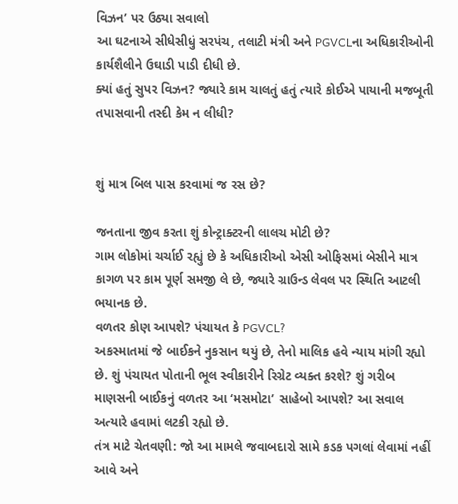વિઝન’ પર ઉઠ્યા સવાલો
આ ઘટનાએ સીધેસીધું સરપંચ, તલાટી મંત્રી અને PGVCLના અધિકારીઓની કાર્યશૈલીને ઉઘાડી પાડી દીધી છે.
ક્યાં હતું સુપર વિઝન? જ્યારે કામ ચાલતું હતું ત્યારે કોઈએ પાયાની મજબૂતી તપાસવાની તસ્દી કેમ ન લીધી?


શું માત્ર બિલ પાસ કરવામાં જ રસ છે?

જનતાના જીવ કરતા શું કોન્ટ્રાક્ટરની લાલચ મોટી છે?
ગામ લોકોમાં ચર્ચાઈ રહ્યું છે કે અધિકારીઓ એસી ઓફિસમાં બેસીને માત્ર કાગળ પર કામ પૂર્ણ સમજી લે છે, જ્યારે ગ્રાઉન્ડ લેવલ પર સ્થિતિ આટલી ભયાનક છે.
વળતર કોણ આપશે? પંચાયત કે PGVCL?
અકસ્માતમાં જે બાઈકને નુકસાન થયું છે, તેનો માલિક હવે ન્યાય માંગી રહ્યો છે. શું પંચાયત પોતાની ભૂલ સ્વીકારીને રિગ્રેટ વ્યક્ત કરશે? શું ગરીબ માણસની બાઈકનું વળતર આ ‘મસમોટા’ સાહેબો આપશે? આ સવાલ અત્યારે હવામાં લટકી રહ્યો છે.
તંત્ર માટે ચેતવણી: જો આ મામલે જવાબદારો સામે કડક પગલાં લેવામાં નહીં આવે અને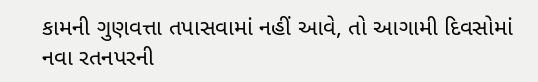કામની ગુણવત્તા તપાસવામાં નહીં આવે, તો આગામી દિવસોમાં નવા રતનપરની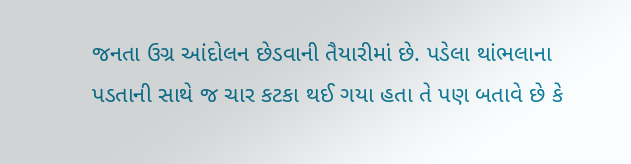જનતા ઉગ્ર આંદોલન છેડવાની તૈયારીમાં છે. પડેલા થાંભલાના પડતાની સાથે જ ચાર કટકા થઈ ગયા હતા તે પણ બતાવે છે કે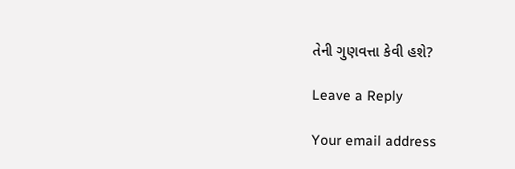તેની ગુણવત્તા કેવી હશે?

Leave a Reply

Your email address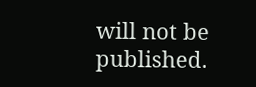will not be published.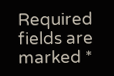Required fields are marked *